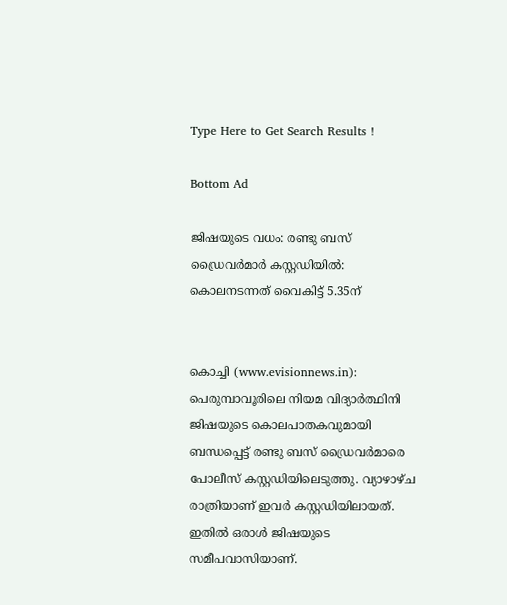Type Here to Get Search Results !

Bottom Ad

ജിഷയുടെ വധം: രണ്ടു ബസ് ഡ്രൈവര്‍മാര്‍ കസ്റ്റഡിയില്‍: കൊലനടന്നത് വൈകിട്ട് 5.35ന്


കൊച്ചി (www.evisionnews.in): പെരുമ്പാവൂരിലെ നിയമ വിദ്യാര്‍ത്ഥിനി ജിഷയുടെ കൊലപാതകവുമായി ബന്ധപ്പെട്ട് രണ്ടു ബസ് ഡ്രൈവര്‍മാരെ പോലീസ് കസ്റ്റഡിയിലെടുത്തു. വ്യാഴാഴ്ച രാത്രിയാണ് ഇവര്‍ കസ്റ്റഡിയിലായത്. ഇതില്‍ ഒരാള്‍ ജിഷയുടെ സമീപവാസിയാണ്.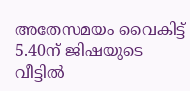അതേസമയം വൈകിട്ട് 5.40ന് ജിഷയുടെ വീട്ടില്‍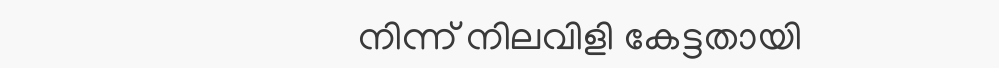നിന്ന് നിലവിളി കേട്ടതായി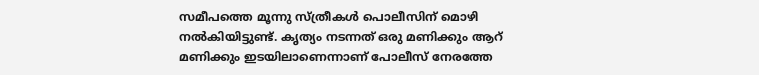സമീപത്തെ മൂന്നു സ്ത്രീകള്‍ പൊലീസിന് മൊഴി നല്‍കിയിട്ടുണ്ട്. കൃത്യം നടന്നത് ഒരു മണിക്കും ആറ് മണിക്കും ഇടയിലാണെന്നാണ് പോലീസ് നേരത്തേ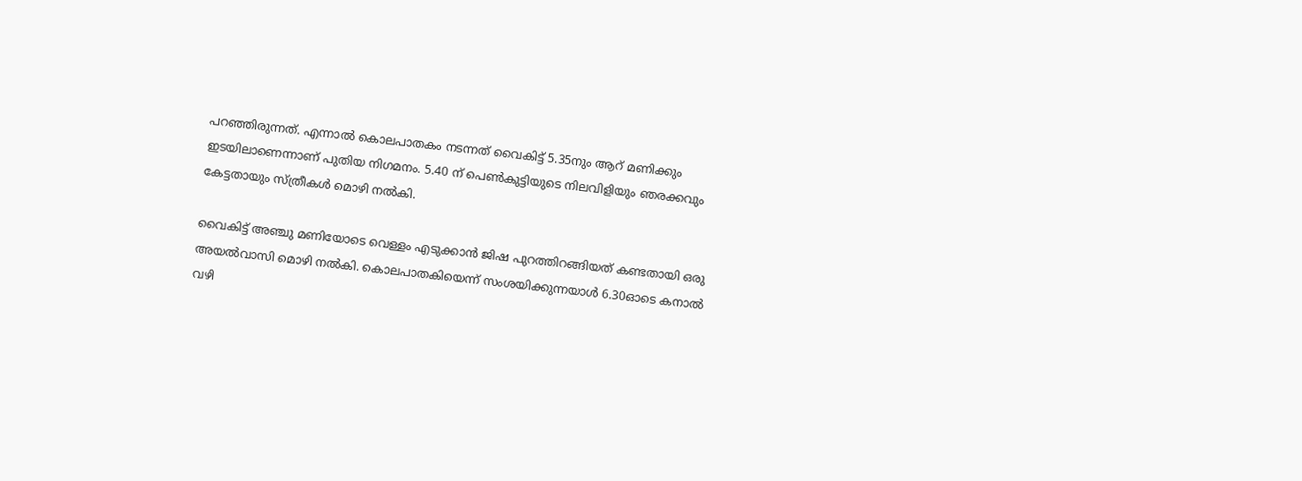പറഞ്ഞിരുന്നത്. എന്നാല്‍ കൊലപാതകം നടന്നത് വൈകിട്ട് 5.35നും ആറ് മണിക്കും ഇടയിലാണെന്നാണ് പുതിയ നിഗമനം. 5.40 ന് പെണ്‍കുട്ടിയുടെ നിലവിളിയും ഞരക്കവും കേട്ടതായും സ്ത്രീകള്‍ മൊഴി നല്‍കി.

വൈകിട്ട് അഞ്ചു മണിയോടെ വെള്ളം എടുക്കാന്‍ ജിഷ പുറത്തിറങ്ങിയത് കണ്ടതായി ഒരു അയല്‍വാസി മൊഴി നല്‍കി. കൊലപാതകിയെന്ന് സംശയിക്കുന്നയാള്‍ 6.30ഓടെ കനാല്‍ വഴി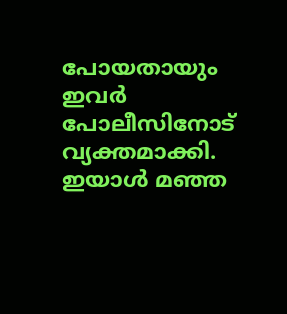പോയതായും ഇവര്‍ പോലീസിനോട് വ്യക്തമാക്കി. ഇയാള്‍ മഞ്ഞ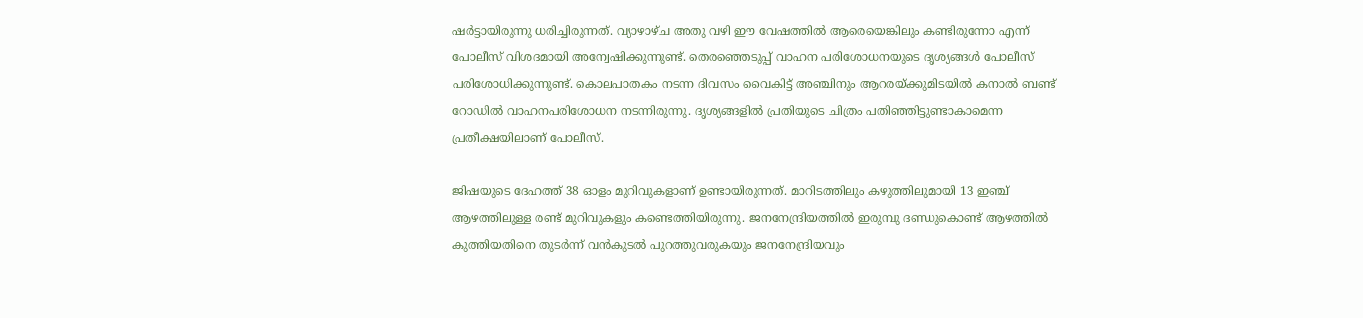ഷര്‍ട്ടായിരുന്നു ധരിച്ചിരുന്നത്. വ്യാഴാഴ്ച അതു വഴി ഈ വേഷത്തില്‍ ആരെയെങ്കിലും കണ്ടിരുന്നോ എന്ന് പോലീസ് വിശദമായി അന്വേഷിക്കുന്നുണ്ട്. തെരഞ്ഞെടുപ്പ് വാഹന പരിശോധനയുടെ ദൃശ്യങ്ങള്‍ പോലീസ് പരിശോധിക്കുന്നുണ്ട്. കൊലപാതകം നടന്ന ദിവസം വൈകിട്ട് അഞ്ചിനും ആറരയ്ക്കുമിടയില്‍ കനാല്‍ ബണ്ട് റോഡില്‍ വാഹനപരിശോധന നടന്നിരുന്നു. ദൃശ്യങ്ങളില്‍ പ്രതിയുടെ ചിത്രം പതിഞ്ഞിട്ടുണ്ടാകാമെന്ന പ്രതീക്ഷയിലാണ് പോലീസ്.

ജിഷയുടെ ദേഹത്ത് 38 ഓളം മുറിവുകളാണ് ഉണ്ടായിരുന്നത്. മാറിടത്തിലും കഴുത്തിലുമായി 13 ഇഞ്ച് ആഴത്തിലുള്ള രണ്ട് മുറിവുകളും കണ്ടെത്തിയിരുന്നു. ജനനേന്ദ്രിയത്തില്‍ ഇരുമ്പു ദണ്ഡുകൊണ്ട് ആഴത്തില്‍ കുത്തിയതിനെ തുടര്‍ന്ന് വന്‍കുടല്‍ പുറത്തുവരുകയും ജനനേന്ദ്രിയവും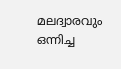മലദ്വാരവും ഒന്നിച്ച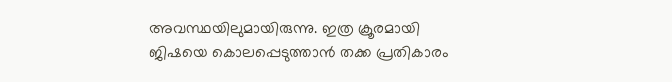അവസ്ഥയിലുമായിരുന്നു. ഇത്ര ക്രൂരമായി ജിഷയെ കൊലപ്പെടുത്താന്‍ തക്ക പ്രതികാരം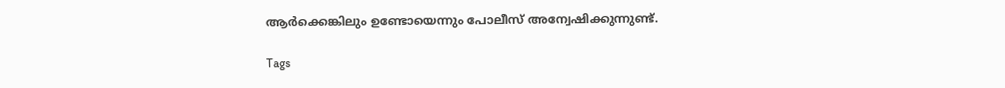ആര്‍ക്കെങ്കിലും ഉണ്ടോയെന്നും പോലീസ് അന്വേഷിക്കുന്നുണ്ട്.

Tags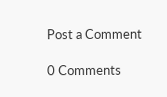Post a Comment

0 Comments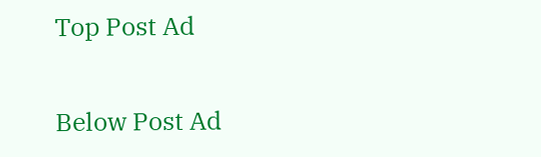Top Post Ad

Below Post Ad